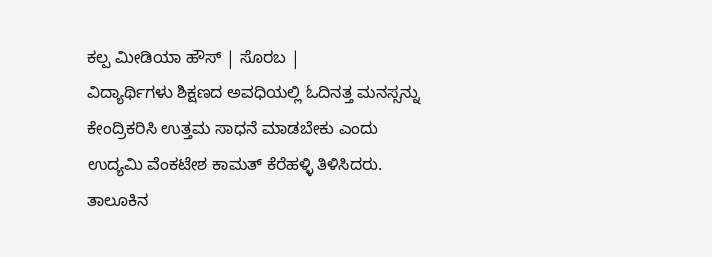ಕಲ್ಪ ಮೀಡಿಯಾ ಹೌಸ್ | ಸೊರಬ |
ವಿದ್ಯಾರ್ಥಿಗಳು ಶಿಕ್ಷಣದ ಅವಧಿಯಲ್ಲಿ ಓದಿನತ್ತ ಮನಸ್ಸನ್ನು ಕೇಂದ್ರಿಕರಿಸಿ ಉತ್ತಮ ಸಾಧನೆ ಮಾಡಬೇಕು ಎಂದು ಉದ್ಯಮಿ ವೆಂಕಟೇಶ ಕಾಮತ್ ಕೆರೆಹಳ್ಳಿ ತಿಳಿಸಿದರು.
ತಾಲೂಕಿನ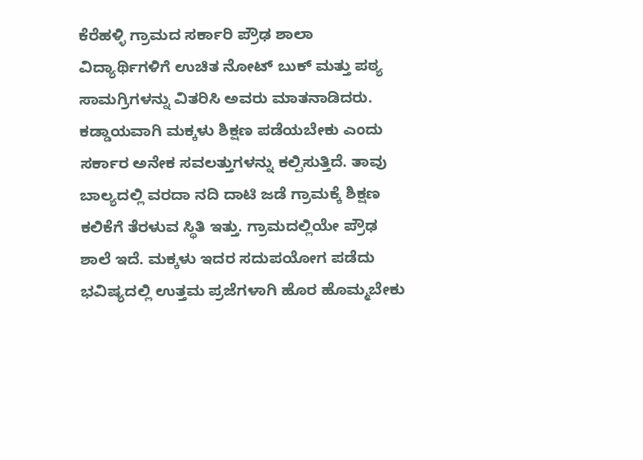ಕೆರೆಹಳ್ಳಿ ಗ್ರಾಮದ ಸರ್ಕಾರಿ ಪ್ರೌಢ ಶಾಲಾ ವಿದ್ಯಾರ್ಥಿಗಳಿಗೆ ಉಚಿತ ನೋಟ್ ಬುಕ್ ಮತ್ತು ಪಠ್ಯ ಸಾಮಗ್ರಿಗಳನ್ನು ವಿತರಿಸಿ ಅವರು ಮಾತನಾಡಿದರು.
ಕಡ್ಡಾಯವಾಗಿ ಮಕ್ಕಳು ಶಿಕ್ಷಣ ಪಡೆಯಬೇಕು ಎಂದು ಸರ್ಕಾರ ಅನೇಕ ಸವಲತ್ತುಗಳನ್ನು ಕಲ್ಪಿಸುತ್ತಿದೆ. ತಾವು ಬಾಲ್ಯದಲ್ಲಿ ವರದಾ ನದಿ ದಾಟಿ ಜಡೆ ಗ್ರಾಮಕ್ಕೆ ಶಿಕ್ಷಣ ಕಲಿಕೆಗೆ ತೆರಳುವ ಸ್ಥಿತಿ ಇತ್ತು. ಗ್ರಾಮದಲ್ಲಿಯೇ ಪ್ರೌಢ ಶಾಲೆ ಇದೆ. ಮಕ್ಕಳು ಇದರ ಸದುಪಯೋಗ ಪಡೆದು ಭವಿಷ್ಯದಲ್ಲಿ ಉತ್ತಮ ಪ್ರಜೆಗಳಾಗಿ ಹೊರ ಹೊಮ್ಮಬೇಕು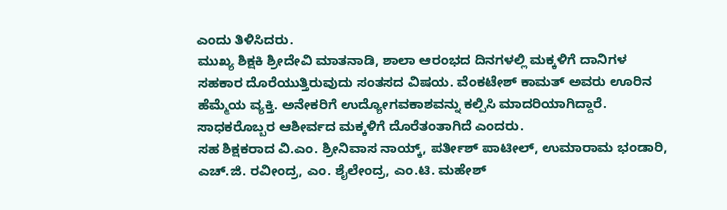ಎಂದು ತಿಳಿಸಿದರು.
ಮುಖ್ಯ ಶಿಕ್ಷಕಿ ಶ್ರೀದೇವಿ ಮಾತನಾಡಿ, ಶಾಲಾ ಆರಂಭದ ದಿನಗಳಲ್ಲಿ ಮಕ್ಕಳಿಗೆ ದಾನಿಗಳ ಸಹಕಾರ ದೊರೆಯುತ್ತಿರುವುದು ಸಂತಸದ ವಿಷಯ. ವೆಂಕಟೇಶ್ ಕಾಮತ್ ಅವರು ಊರಿನ ಹೆಮ್ಮೆಯ ವ್ಯಕ್ತಿ. ಅನೇಕರಿಗೆ ಉದ್ಯೋಗವಕಾಶವನ್ನು ಕಲ್ಪಿಸಿ ಮಾದರಿಯಾಗಿದ್ದಾರೆ. ಸಾಧಕರೊಬ್ಬರ ಆಶೀರ್ವದ ಮಕ್ಕಳಿಗೆ ದೊರೆತಂತಾಗಿದೆ ಎಂದರು.
ಸಹ ಶಿಕ್ಷಕರಾದ ವಿ.ಎಂ. ಶ್ರೀನಿವಾಸ ನಾಯ್ಕ್, ಪರ್ತೀಶ್ ಪಾಟೀಲ್, ಉಮಾರಾಮ ಭಂಡಾರಿ, ಎಚ್.ಜಿ. ರವೀಂದ್ರ, ಎಂ. ಶೈಲೇಂದ್ರ, ಎಂ.ಟಿ. ಮಹೇಶ್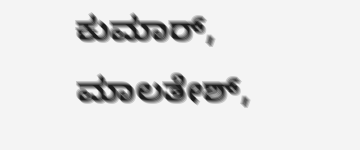ಕುಮಾರ್, ಮಾಲತೇಶ್,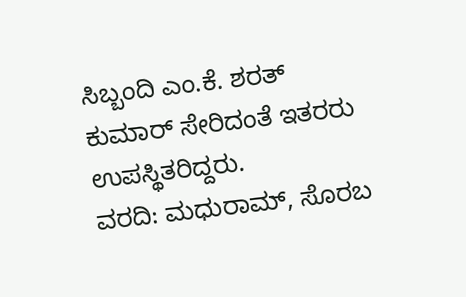ಸಿಬ್ಬಂದಿ ಎಂ.ಕೆ. ಶರತ್ ಕುಮಾರ್ ಸೇರಿದಂತೆ ಇತರರು ಉಪಸ್ಥಿತರಿದ್ದರು.
ವರದಿ: ಮಧುರಾಮ್, ಸೊರಬ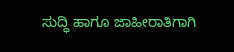ಸುದ್ಧಿ ಹಾಗೂ ಜಾಹೀರಾತಿಗಾಗಿ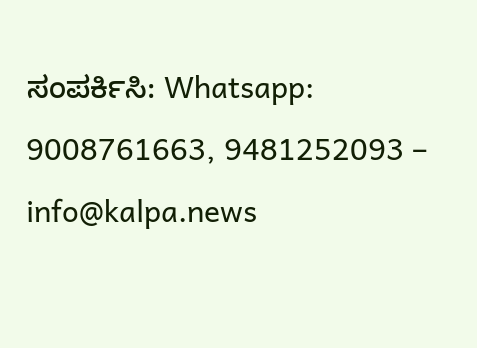ಸಂಪರ್ಕಿಸಿ: Whatsapp: 9008761663, 9481252093 – info@kalpa.news